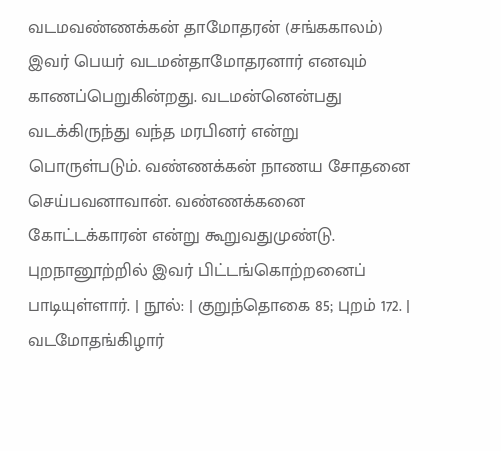வடமவண்ணக்கன் தாமோதரன் (சங்ககாலம்) இவர் பெயர் வடமன்தாமோதரனார் எனவும் காணப்பெறுகின்றது. வடமன்னென்பது வடக்கிருந்து வந்த மரபினர் என்று பொருள்படும். வண்ணக்கன் நாணய சோதனை செய்பவனாவான். வண்ணக்கனை கோட்டக்காரன் என்று கூறுவதுமுண்டு. புறநானூற்றில் இவர் பிட்டங்கொற்றனைப் பாடியுள்ளார். | நூல்: | குறுந்தொகை 85; புறம் 172. |
வடமோதங்கிழார்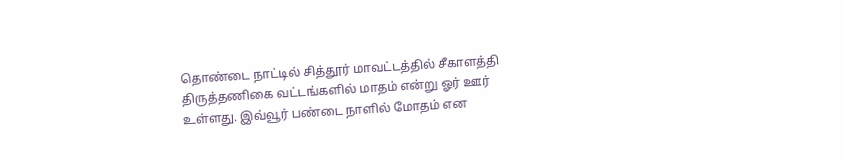தொண்டை நாட்டில் சித்தூர் மாவட்டத்தில் சீகாளத்தி திருத்தணிகை வட்டங்களில் மாதம் என்று ஓர் ஊர் உள்ளது. இவ்வூர் பண்டை நாளில் மோதம் என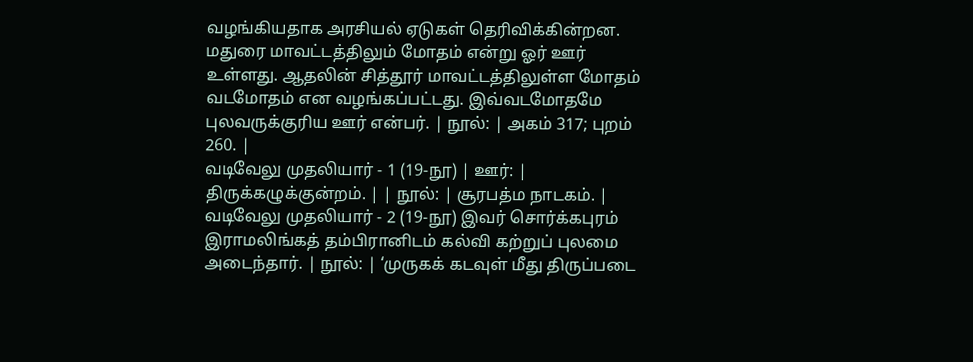வழங்கியதாக அரசியல் ஏடுகள் தெரிவிக்கின்றன. மதுரை மாவட்டத்திலும் மோதம் என்று ஓர் ஊர் உள்ளது. ஆதலின் சித்தூர் மாவட்டத்திலுள்ள மோதம் வடமோதம் என வழங்கப்பட்டது. இவ்வடமோதமே புலவருக்குரிய ஊர் என்பர். | நூல்: | அகம் 317; புறம் 260. |
வடிவேலு முதலியார் - 1 (19-நூ) | ஊர்: | திருக்கழுக்குன்றம். | | நூல்: | சூரபத்ம நாடகம். |
வடிவேலு முதலியார் - 2 (19-நூ) இவர் சொர்க்கபுரம் இராமலிங்கத் தம்பிரானிடம் கல்வி கற்றுப் புலமை அடைந்தார். | நூல்: | ‘முருகக் கடவுள் மீது திருப்படை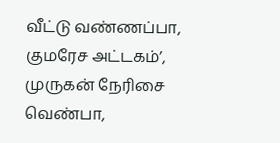வீட்டு வண்ணப்பா, குமரேச அட்டகம்’, முருகன் நேரிசை வெண்பா,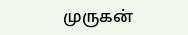முருகன்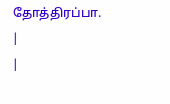தோத்திரப்பா. |
|